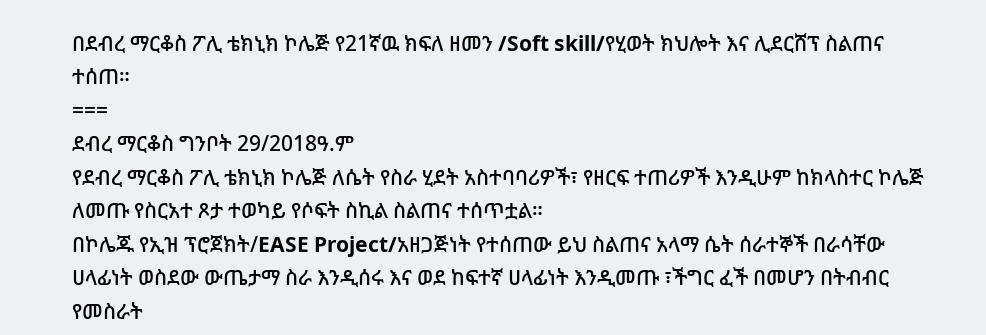በደብረ ማርቆስ ፖሊ ቴክኒክ ኮሌጅ የ21ኛዉ ክፍለ ዘመን /Soft skill/የሂወት ክህሎት እና ሊደርሸፕ ስልጠና ተሰጠ።
===
ደብረ ማርቆስ ግንቦት 29/2018ዓ.ም
የደብረ ማርቆስ ፖሊ ቴክኒክ ኮሌጅ ለሴት የስራ ሂደት አስተባባሪዎች፣ የዘርፍ ተጠሪዎች እንዲሁም ከክላስተር ኮሌጅ ለመጡ የስርአተ ጾታ ተወካይ የሶፍት ስኪል ስልጠና ተሰጥቷል።
በኮሌጁ የኢዝ ፕሮጀክት/EASE Project/አዘጋጅነት የተሰጠው ይህ ስልጠና አላማ ሴት ሰራተኞች በራሳቸው ሀላፊነት ወስደው ውጤታማ ስራ እንዲሰሩ እና ወደ ከፍተኛ ሀላፊነት እንዲመጡ ፣ችግር ፈች በመሆን በትብብር የመስራት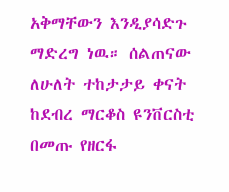አቅማቸውን እንዲያሳድጉ ማድረግ ነዉ። ሰልጠናው ለሁለት ተከታታይ ቀናት ከደብረ ማርቆስ ዩንቨርስቲ በመጡ የዘርፋ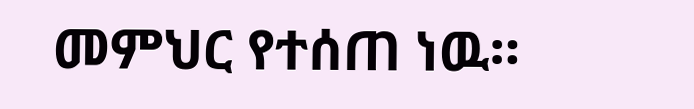መምህር የተሰጠ ነዉ።